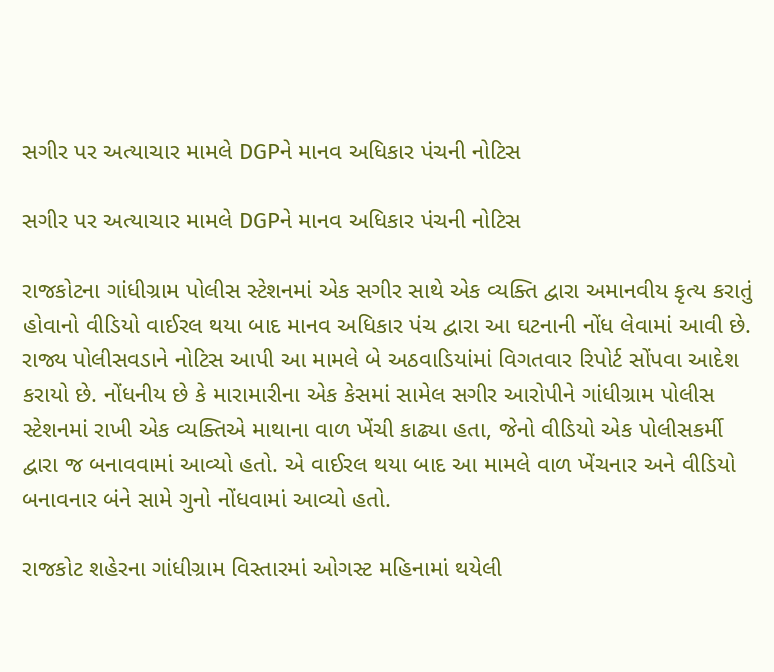સગીર પર અત્યાચાર મામલે DGPને માનવ અધિકાર પંચની નોટિસ

સગીર પર અત્યાચાર મામલે DGPને માનવ અધિકાર પંચની નોટિસ

રાજકોટના ગાંધીગ્રામ પોલીસ સ્ટેશનમાં એક સગીર સાથે એક વ્યક્તિ દ્વારા અમાનવીય કૃત્ય કરાતું હોવાનો વીડિયો વાઈરલ થયા બાદ માનવ અધિકાર પંચ દ્વારા આ ઘટનાની નોંધ લેવામાં આવી છે. રાજ્ય પોલીસવડાને નોટિસ આપી આ મામલે બે અઠવાડિયાંમાં વિગતવાર રિપોર્ટ સોંપવા આદેશ કરાયો છે. નોંધનીય છે કે મારામારીના એક કેસમાં સામેલ સગીર આરોપીને ગાંધીગ્રામ પોલીસ સ્ટેશનમાં રાખી એક વ્યક્તિએ માથાના વાળ ખેંચી કાઢ્યા હતા, જેનો વીડિયો એક પોલીસકર્મી દ્વારા જ બનાવવામાં આવ્યો હતો. એ વાઈરલ થયા બાદ આ મામલે વાળ ખેંચનાર અને વીડિયો બનાવનાર બંને સામે ગુનો નોંધવામાં આવ્યો હતો.

રાજકોટ શહેરના ગાંધીગ્રામ વિસ્તારમાં ઓગસ્ટ મહિનામાં થયેલી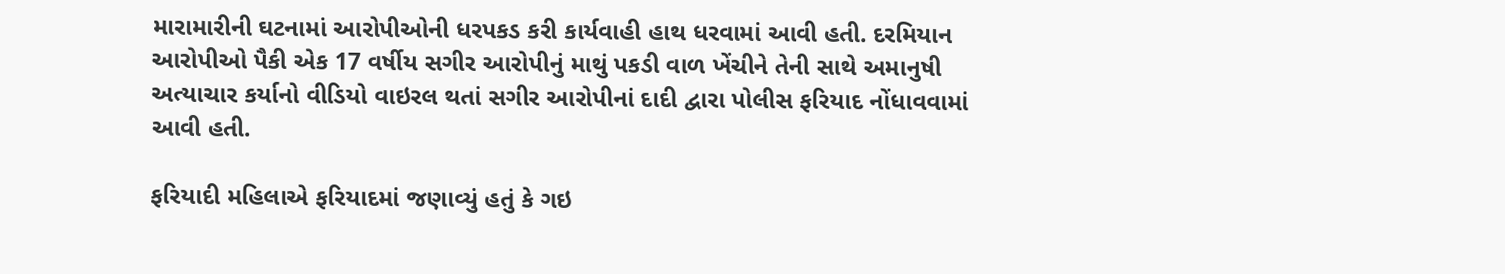મારામારીની ઘટનામાં આરોપીઓની ધરપકડ કરી કાર્યવાહી હાથ ધરવામાં આવી હતી. દરમિયાન આરોપીઓ પૈકી એક 17 વર્ષીય સગીર આરોપીનું માથું પકડી વાળ ખેંચીને તેની સાથે અમાનુષી અત્યાચાર કર્યાનો વીડિયો વાઇરલ થતાં સગીર આરોપીનાં દાદી દ્વારા પોલીસ ફરિયાદ નોંધાવવામાં આવી હતી.

ફરિયાદી મહિલાએ ફરિયાદમાં જણાવ્યું હતું કે ગઇ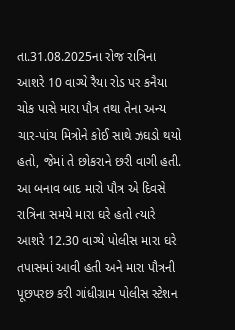તા.31.08.2025ના રોજ રાત્રિના આશરે 10 વાગ્યે રૈયા રોડ પર કનૈયા ચોક પાસે મારા પૌત્ર તથા તેના અન્ય ચાર-પાંચ મિત્રોને કોઈ સાથે ઝઘડો થયો હતો, જેમાં તે છોકરાને છરી વાગી હતી. આ બનાવ બાદ મારો પૌત્ર એ દિવસે રાત્રિના સમયે મારા ઘરે હતો ત્યારે આશરે 12.30 વાગ્યે પોલીસ મારા ઘરે તપાસમાં આવી હતી અને મારા પૌત્રની પૂછપરછ કરી ગાંધીગ્રામ પોલીસ સ્ટેશન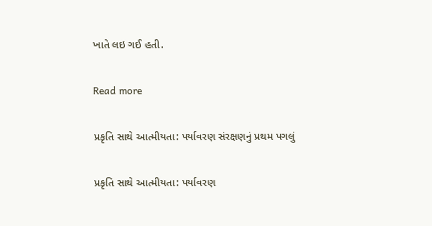ખાતે લઇ ગઈ હતી.

Read more

પ્રકૃતિ સાથે આત્મીયતા: પર્યાવરણ સંરક્ષણનું પ્રથમ પગલું

પ્રકૃતિ સાથે આત્મીયતા: પર્યાવરણ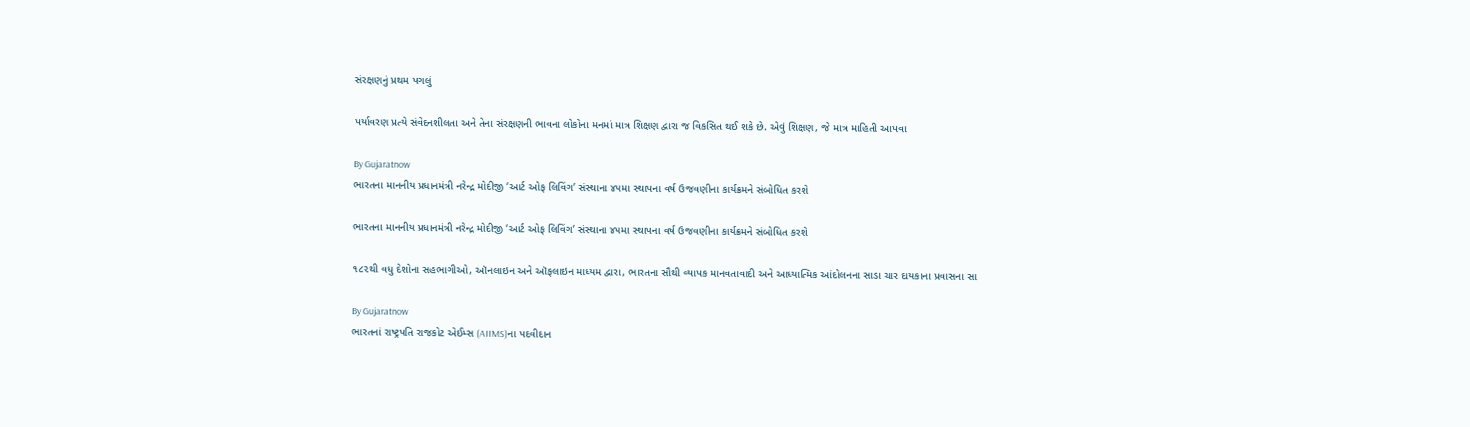સંરક્ષણનું પ્રથમ પગલું

પર્યાવરણ પ્રત્યે સંવેદનશીલતા અને તેના સંરક્ષણની ભાવના લોકોના મનમાં માત્ર શિક્ષણ દ્વારા જ વિકસિત થઈ શકે છે. એવું શિક્ષણ, જે માત્ર માહિતી આપવા

By Gujaratnow
ભારતના માનનીય પ્રધાનમંત્રી નરેન્દ્ર મોદીજી ‘આર્ટ ઓફ લિવિંગ’ સંસ્થાના ૪૫મા સ્થાપના વર્ષ ઉજવણીના કાર્યક્રમને સંબોધિત કરશે

ભારતના માનનીય પ્રધાનમંત્રી નરેન્દ્ર મોદીજી ‘આર્ટ ઓફ લિવિંગ’ સંસ્થાના ૪૫મા સ્થાપના વર્ષ ઉજવણીના કાર્યક્રમને સંબોધિત કરશે

૧૮૨થી વધુ દેશોના સહભાગીઓ, ઑનલાઇન અને ઑફલાઇન માધ્યમ દ્વારા, ભારતના સૌથી વ્યાપક માનવતાવાદી અને આધ્યાત્મિક આંદોલનના સાડા ચાર દાયકાના પ્રવાસના સા

By Gujaratnow
ભારતનાં રાષ્ટ્રપતિ રાજકોટ એઈમ્સ (AIIMS)ના પદવીદાન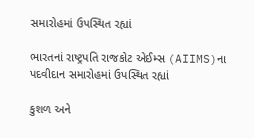સમારોહમાં ઉપસ્થિત રહ્યાં

ભારતનાં રાષ્ટ્રપતિ રાજકોટ એઈમ્સ (AIIMS)ના પદવીદાન સમારોહમાં ઉપસ્થિત રહ્યાં

કુશળ અને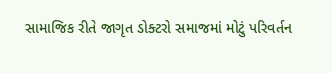સામાજિક રીતે જાગૃત ડોક્ટરો સમાજમાં મોટું પરિવર્તન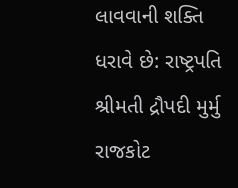લાવવાની શક્તિ ધરાવે છે: રાષ્ટ્રપતિ શ્રીમતી દ્રૌપદી મુર્મુ રાજકોટ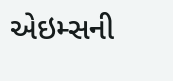એઇમ્સની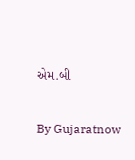એમ.બી

By Gujaratnow